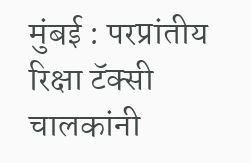मुंबई : परप्रांतीय रिक्षा टॅक्सी चालकांनी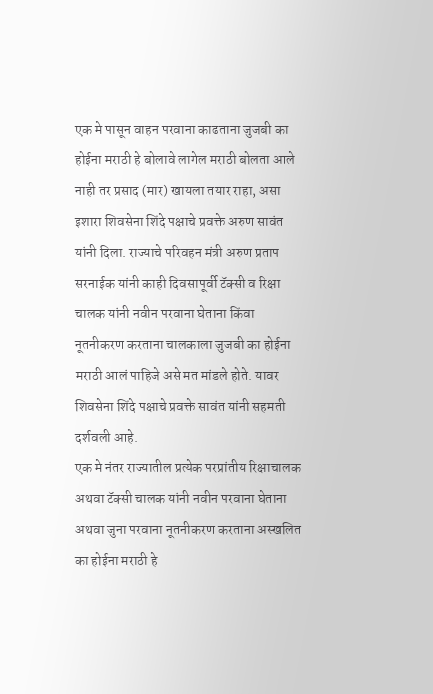एक मे पासून वाहन परवाना काढताना जुजबी का होईना मराठी हे बोलावे लागेल मराठी बोलता आले नाही तर प्रसाद (मार) खायला तयार राहा, असा इशारा शिवसेना शिंदे पक्षाचे प्रवक्ते अरुण सावंत यांनी दिला. राज्याचे परिवहन मंत्री अरुण प्रताप सरनाईक यांनी काही दिवसापूर्वी टॅक्सी व रिक्षा चालक यांनी नवीन परवाना घेताना किंवा नूतनीकरण करताना चालकाला जुजबी का होईना मराठी आलं पाहिजे असे मत मांडले होते. यावर शिवसेना शिंदे पक्षाचे प्रवक्ते सावंत यांनी सहमती दर्शवली आहे.
एक मे नंतर राज्यातील प्रत्येक परप्रांतीय रिक्षाचालक अथवा टॅक्सी चालक यांनी नवीन परवाना घेताना अथवा जुना परवाना नूतनीकरण करताना अस्खलित का होईना मराठी हे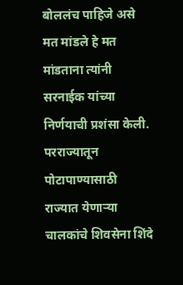बोललंच पाहिजे असे मत मांडले हे मत मांडताना त्यांनी सरनाईक यांच्या निर्णयाची प्रशंसा केली. परराज्यातून पोटापाण्यासाठी राज्यात येणाऱ्या चालकांचे शिवसेना शिंदे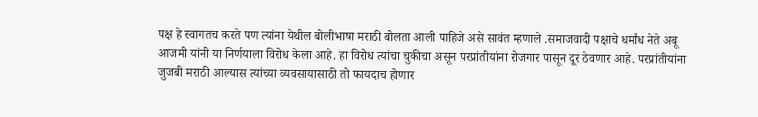पक्ष हे स्वागतच करते पण त्यांना येथील बोलीभाषा मराठी बोलता आली पाहिजे असे सावंत म्हणाले .समाजवादी पक्षाचे धर्मांध नेते अबू आजमी यांनी या निर्णयाला विरोध केला आहे. हा विरोध त्यांचा चुकीचा असून परप्रांतीयांना रोजगार पासून दूर ठेवणार आहे. परप्रांतीयांना जुजबी मराठी आल्यास त्यांच्या व्यवसायासाठी तो फायदाच होणार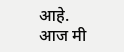आहे. आज मी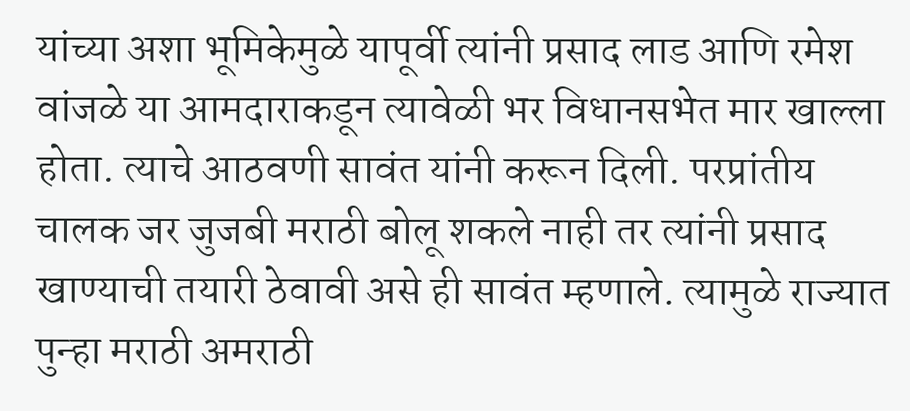यांच्या अशा भूमिकेमुळे यापूर्वी त्यांनी प्रसाद लाड आणि रमेश वांजळे या आमदाराकडून त्यावेळी भर विधानसभेत मार खाल्ला होता. त्याचे आठवणी सावंत यांनी करून दिली. परप्रांतीय चालक जर जुजबी मराठी बोलू शकले नाही तर त्यांनी प्रसाद खाण्याची तयारी ठेवावी असे ही सावंत म्हणाले. त्यामुळे राज्यात पुन्हा मराठी अमराठी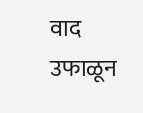वाद उफाळून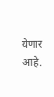येणार आहे.